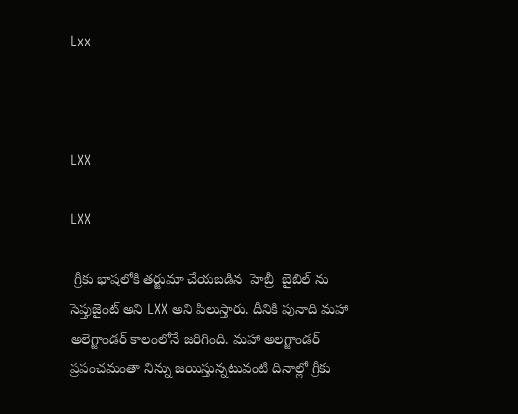Lxx



LXX

LXX

 గ్రీకు భాషలోకి తర్జుమా చేయబడిన  హెబ్రీ  బైబిల్ ను సెప్తుజైంట్ అని LXX అని పిలుస్తారు. దీనికి పునాది మహా అలెగ్జాండర్ కాలంలోనే జరిగింది. మహా అలగ్జాండర్ ప్రపంచమంతా నిన్ను జయిస్తున్నటువంటి దినాల్లో గ్రీకు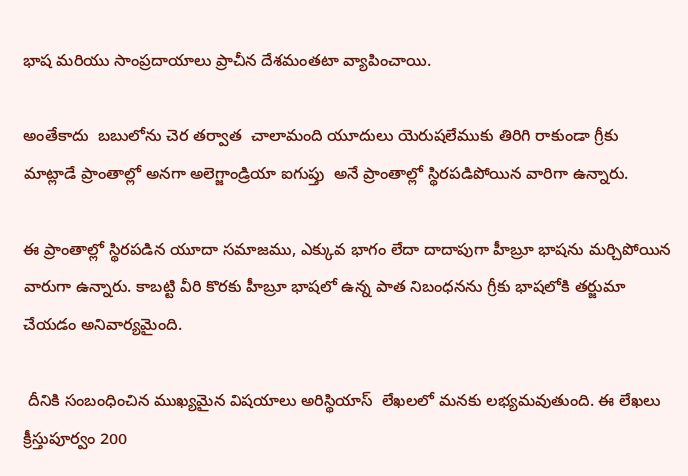భాష మరియు సాంప్రదాయాలు ప్రాచీన దేశమంతటా వ్యాపించాయి.

అంతేకాదు  బబులోను చెర తర్వాత  చాలామంది యూదులు యెరుషలేముకు తిరిగి రాకుండా గ్రీకు మాట్లాడే ప్రాంతాల్లో అనగా అలెగ్జాండ్రియా ఐగుప్తు  అనే ప్రాంతాల్లో స్థిరపడిపోయిన వారిగా ఉన్నారు.

ఈ ప్రాంతాల్లో స్థిరపడిన యూదా సమాజము, ఎక్కువ భాగం లేదా దాదాపుగా హీబ్రూ భాషను మర్చిపోయిన వారుగా ఉన్నారు. కాబట్టి వీరి కొరకు హీబ్రూ భాషలో ఉన్న పాత నిబంధనను గ్రీకు భాషలోకి తర్జుమా చేయడం అనివార్యమైంది.

 దీనికి సంబంధించిన ముఖ్యమైన విషయాలు అరిస్థియాస్  లేఖలలో మనకు లభ్యమవుతుంది. ఈ లేఖలు క్రీస్తుపూర్వం 200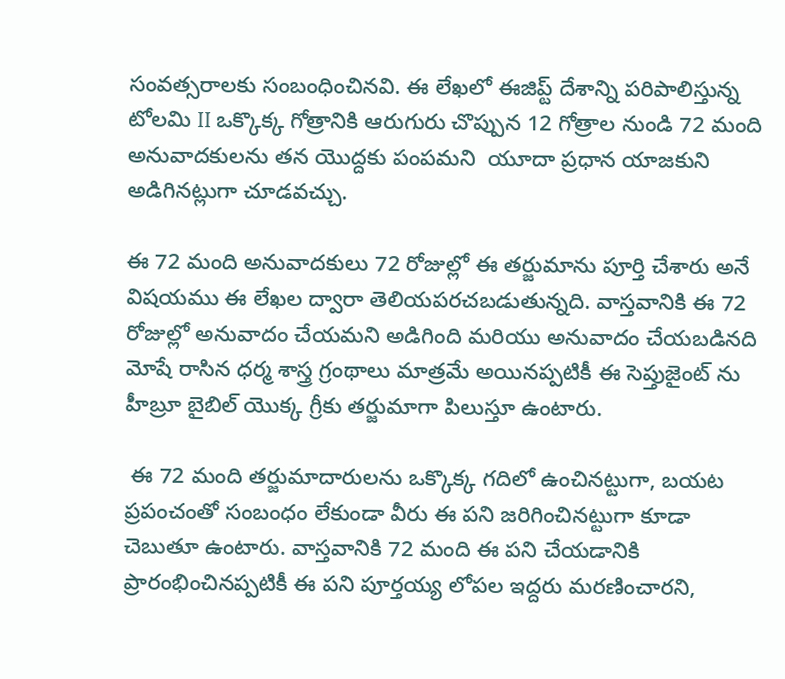సంవత్సరాలకు సంబంధించినవి. ఈ లేఖలో ఈజిప్ట్ దేశాన్ని పరిపాలిస్తున్న టోలమి II ఒక్కొక్క గోత్రానికి ఆరుగురు చొప్పున 12 గోత్రాల నుండి 72 మంది అనువాదకులను తన యొద్దకు పంపమని  యూదా ప్రధాన యాజకుని అడిగినట్లుగా చూడవచ్చు.

ఈ 72 మంది అనువాదకులు 72 రోజుల్లో ఈ తర్జుమాను పూర్తి చేశారు అనే విషయము ఈ లేఖల ద్వారా తెలియపరచబడుతున్నది. వాస్తవానికి ఈ 72 రోజుల్లో అనువాదం చేయమని అడిగింది మరియు అనువాదం చేయబడినది మోషే రాసిన ధర్మ శాస్త్ర గ్రంథాలు మాత్రమే అయినప్పటికీ ఈ సెప్తుజైంట్ ను హీబ్రూ బైబిల్ యొక్క గ్రీకు తర్జుమాగా పిలుస్తూ ఉంటారు.

 ఈ 72 మంది తర్జుమాదారులను ఒక్కొక్క గదిలో ఉంచినట్టుగా, బయట ప్రపంచంతో సంబంధం లేకుండా వీరు ఈ పని జరిగించినట్టుగా కూడా చెబుతూ ఉంటారు. వాస్తవానికి 72 మంది ఈ పని చేయడానికి ప్రారంభించినప్పటికీ ఈ పని పూర్తయ్య లోపల ఇద్దరు మరణించారని,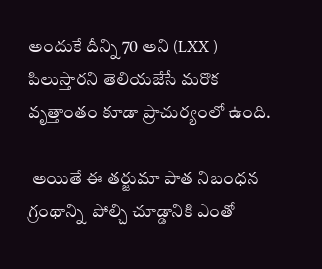అందుకే దీన్ని 70 అని (LXX ) పిలుస్తారని తెలియజేసే మరొక వృత్తాంతం కూడా ప్రాచుర్యంలో ఉంది.

 అయితే ఈ తర్జుమా పాత నిబంధన గ్రంథాన్ని  పోల్చి చూడ్డానికి ఎంతో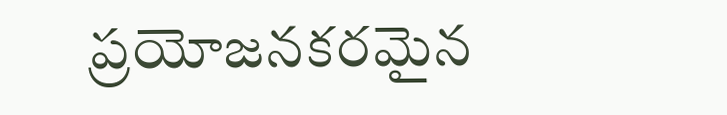ప్రయోజనకరమైన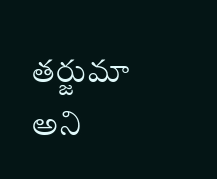తర్జుమా అని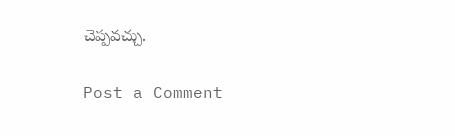చెప్పవచ్చు.

Post a Comment